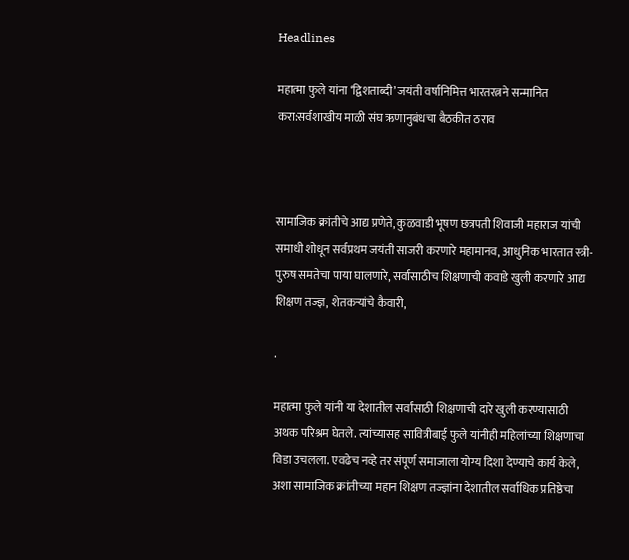Headlines

महात्मा फुले यांना ‘द्विशताब्दी’ जयंती वर्षानिमित्त भारतरत्नने सन्मानित करा:सर्वशाखीय माळी संघ ऋणानुबंधचा बैठकीत ठराव



सामाजिक क्रांतीचे आद्य प्रणेते, कुळवाडी भूषण छत्रपती शिवाजी महाराज यांची समाधी शोधून सर्वप्रथम जयंती साजरी करणारे महामानव, आधुनिक भारतात स्त्री-पुरुष समतेचा पाया घालणारे, सर्वासाठीच शिक्षणाची कवाडे खुली करणारे आद्य शिक्षण तज्ज्ञ, शेतकऱ्यांचे कैवारी,

.

महात्मा फुले यांनी या देशातील सर्वांसाठी शिक्षणाची दारे खुली करण्यासाठी अथक परिश्रम घेतले. त्यांच्यासह सावित्रीबाई फुले यांनीही महिलांच्या शिक्षणाचा विडा उचलला. एवढेच नव्हे तर संपूर्ण समाजाला योग्य दिशा देण्याचे कार्य केले, अशा सामाजिक क्रांतीच्या महान शिक्षण तज्ज्ञांना देशातील सर्वाधिक प्रतिष्ठेचा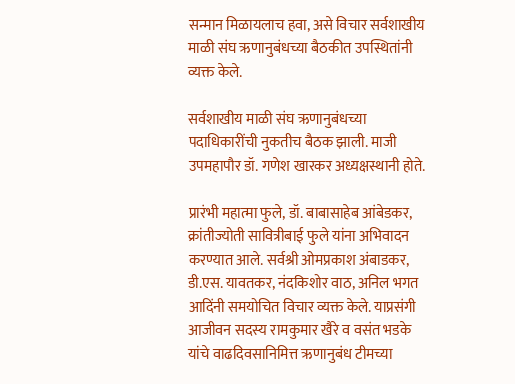सन्मान मिळायलाच हवा, असे विचार सर्वशाखीय माळी संघ ऋणानुबंधच्या बैठकीत उपस्थितांनी व्यक्त केले.

सर्वशाखीय माळी संघ ऋणानुबंधच्या पदाधिकारींची नुकतीच बैठक झाली. माजी उपमहापौर डॉ. गणेश खारकर अध्यक्षस्थानी होते.

प्रारंभी महात्मा फुले, डॉ. बाबासाहेब आंबेडकर, क्रांतीज्योती सावित्रीबाई फुले यांना अभिवादन करण्यात आले. सर्वश्री ओमप्रकाश अंबाडकर, डी.एस. यावतकर, नंदकिशोर वाठ, अनिल भगत आदिंनी समयोचित विचार व्यक्त केले. याप्रसंगी आजीवन सदस्य रामकुमार खैरे व वसंत भडके यांचे वाढदिवसानिमित्त ऋणानुबंध टीमच्या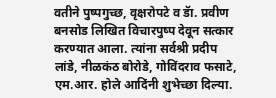वतीने पुष्पगुच्छ, वृक्षरोपटे व डॅा. प्रवीण बनसोड लिखित विचारपुष्प देवून सत्कार करण्यात आला. त्यांना सर्वश्री प्रदीप लांडे, नीळकंठ बोरोडे, गोविंदराव फसाटे, एम.आर. होले आदिंनी शुभेच्छा दिल्या.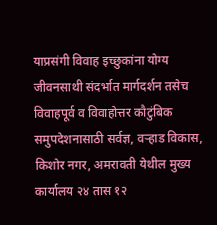याप्रसंगी विवाह इच्छुकांना योग्य जीवनसाथी संदर्भात मार्गदर्शन तसेच विवाहपूर्व व विवाहोत्तर कौटुंबिक समुपदेशनासाठी सर्वज्ञ, वऱ्हाड विकास, किशोर नगर, अमरावती येथील मुख्य कार्यालय २४ तास १२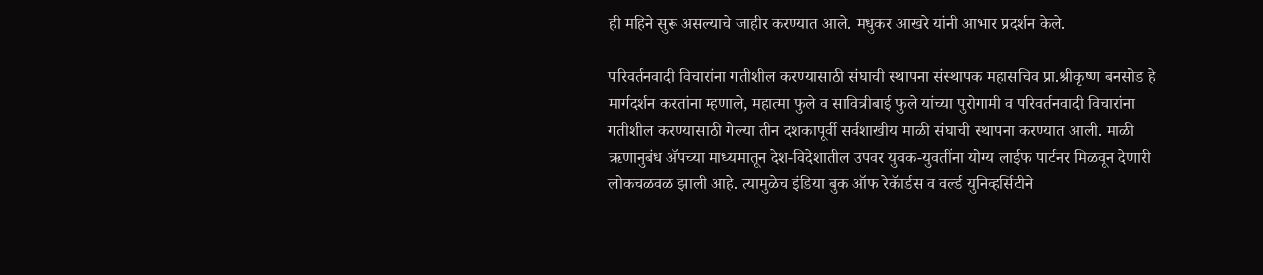ही महिने सुरू असल्याचे जाहीर करण्यात आले. मधुकर आखरे यांनी आभार प्रदर्शन केले.

परिवर्तनवादी विचारांना गतीशील करण्यासाठी संघाची स्थापना संस्थापक महासचिव प्रा.श्रीकृष्ण बनसोड हे मार्गदर्शन करतांना म्हणाले, महात्मा फुले व सावित्रीबाई फुले यांच्या पुरोगामी व परिवर्तनवादी विचारांना गतीशील करण्यासाठी गेल्या तीन दशकापूर्वी सर्वशाखीय माळी संघाची स्थापना करण्यात आली. माळी ऋणानुबंध ॲपच्या माध्यमातून देश-विदेशातील उपवर युवक-युवतींना योग्य लाईफ पार्टनर मिळवून देणारी लोकचळवळ झाली आहे. त्यामुळेच इंडिया बुक ऑफ रेकॅार्डस व वर्ल्ड युनिव्हर्सिटीने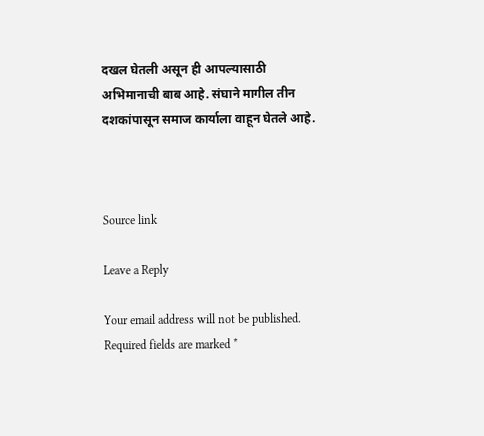दखल घेतली असून ही आपल्यासाठी अभिमानाची बाब आहे. संघाने मागील तीन दशकांपासून समाज कार्याला वाहून घेतले आहे.



Source link

Leave a Reply

Your email address will not be published. Required fields are marked *